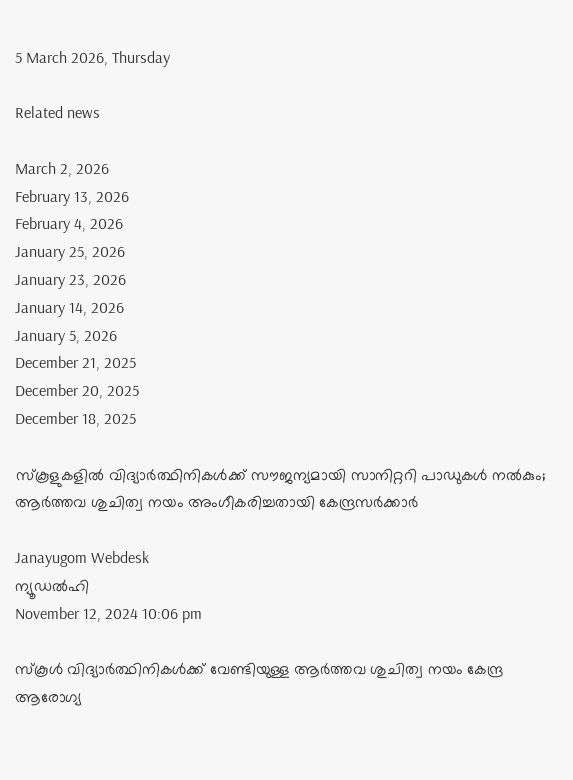5 March 2026, Thursday

Related news

March 2, 2026
February 13, 2026
February 4, 2026
January 25, 2026
January 23, 2026
January 14, 2026
January 5, 2026
December 21, 2025
December 20, 2025
December 18, 2025

സ്‌കൂളുകളില്‍ വിദ്യാര്‍ത്ഥിനികള്‍ക്ക് സൗജന്യമായി സാനിറ്ററി പാഡുകള്‍ നല്‍കും; ആര്‍ത്തവ ശുചിത്വ നയം അംഗീകരിച്ചതായി കേന്ദ്രസര്‍ക്കാര്‍

Janayugom Webdesk
ന്യൂഡല്‍ഹി
November 12, 2024 10:06 pm

സ്‌കൂള്‍ വിദ്യാര്‍ത്ഥിനികൾക്ക് വേണ്ടിയുള്ള ആര്‍ത്തവ ശുചിത്വ നയം കേന്ദ്ര ആരോഗ്യ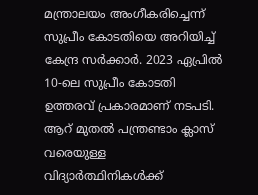മന്ത്രാലയം അംഗീകരിച്ചെന്ന് സുപ്രീം കോടതിയെ അറിയിച്ച് കേന്ദ്ര സര്‍ക്കാര്‍. 2023 ഏപ്രിൽ 10‑ലെ സുപ്രീം കോടതി ഉത്തരവ് പ്രകാരമാണ് നടപടി. ആറ് മുതൽ പന്ത്രണ്ടാം ക്ലാസ് വരെയുള്ള വിദ്യാര്‍ത്ഥിനികൾക്ക്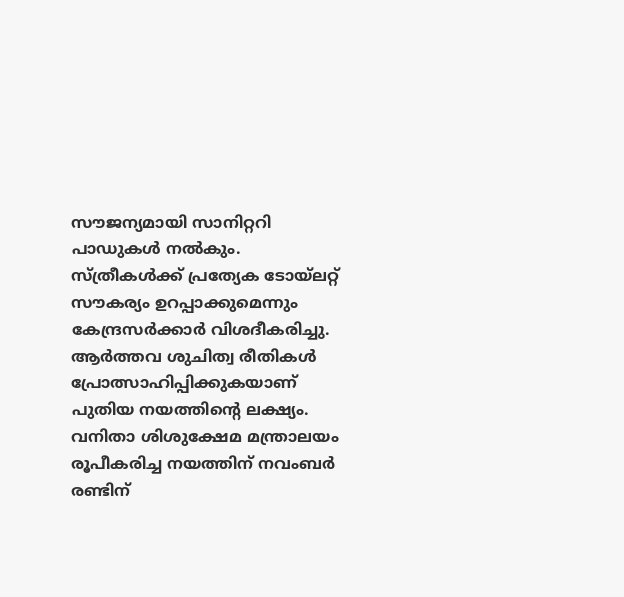സൗജന്യമായി സാനിറ്ററി പാഡുകൾ നൽകും. സ്ത്രീകൾക്ക് പ്രത്യേക ടോയ്‌ലറ്റ് സൗകര്യം ഉറപ്പാക്കുമെന്നും കേന്ദ്രസർക്കാർ വിശദീകരിച്ചു.
ആര്‍ത്തവ ശുചിത്വ രീതികള്‍ പ്രോത്സാഹിപ്പിക്കുകയാണ് പുതിയ നയത്തിന്റെ ലക്ഷ്യം. വനിതാ ശിശുക്ഷേമ മന്ത്രാലയം രൂപീകരിച്ച നയത്തിന് നവംബര്‍ രണ്ടിന്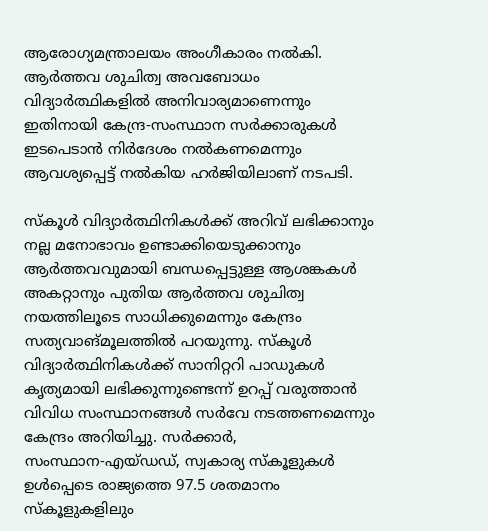ആരോഗ്യമന്ത്രാലയം അംഗീകാരം നല്‍കി. ആര്‍ത്തവ ശുചിത്വ അവബോധം വിദ്യാര്‍ത്ഥികളില്‍ അനിവാര്യമാണെന്നും ഇതിനായി കേന്ദ്ര‑സംസ്ഥാന സര്‍ക്കാരുകള്‍ ഇടപെടാന്‍ നിര്‍ദേശം നല്‍കണമെന്നും ആവശ്യപ്പെട്ട് നല്‍കിയ ഹര്‍ജിയിലാണ് നടപടി.

സ്‌കൂള്‍ വിദ്യാര്‍ത്ഥിനികള്‍ക്ക് അറിവ് ലഭിക്കാനും നല്ല മനോഭാവം ഉണ്ടാക്കിയെടുക്കാനും ആര്‍ത്തവവുമായി ബന്ധപ്പെട്ടുള്ള ആശങ്കകള്‍ അകറ്റാനും പുതിയ ആര്‍ത്തവ ശുചിത്വ നയത്തിലൂടെ സാധിക്കുമെന്നും കേന്ദ്രം സത്യവാങ്‌മൂലത്തില്‍ പറയുന്നു. സ്‌കൂള്‍ വിദ്യാര്‍ത്ഥിനികള്‍ക്ക് സാനിറ്ററി പാഡുകള്‍ കൃത്യമായി ലഭിക്കുന്നുണ്ടെന്ന് ഉറപ്പ് വരുത്താൻ വിവിധ സംസ്ഥാനങ്ങള്‍ സര്‍വേ നടത്തണമെന്നും കേന്ദ്രം അറിയിച്ചു. സർക്കാർ, സംസ്ഥാന‑എയ്‌ഡഡ്, സ്വകാര്യ സ്‌കൂളുകൾ ഉൾപ്പെടെ രാജ്യത്തെ 97.5 ശതമാനം സ്‌കൂളുകളിലും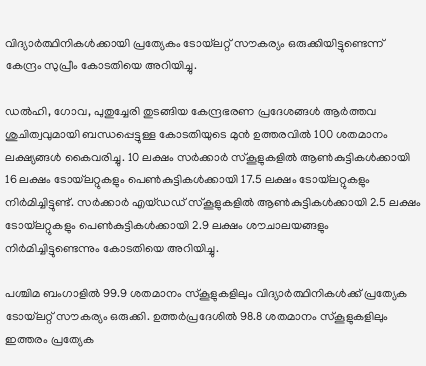വിദ്യാര്‍ത്ഥിനികൾക്കായി പ്രത്യേകം ടോയ്‌ലറ്റ് സൗകര്യം ഒരുക്കിയിട്ടുണ്ടെന്ന് കേന്ദ്രം സുപ്രീം കോടതിയെ അറിയിച്ചു.

ഡൽഹി, ഗോവ, പുതുച്ചേരി തുടങ്ങിയ കേന്ദ്രഭരണ പ്രദേശങ്ങള്‍ ആര്‍ത്തവ ശുചിത്വവുമായി ബന്ധപ്പെട്ടുള്ള കോടതിയുടെ മുൻ ഉത്തരവില്‍ 100 ശതമാനം ലക്ഷ്യങ്ങൾ കൈവരിച്ചു. 10 ലക്ഷം സർക്കാർ സ്‌കൂളുകളില്‍ ആൺകുട്ടികൾക്കായി 16 ലക്ഷം ടോയ്‌ലറ്റുകളും പെൺകുട്ടികൾക്കായി 17.5 ലക്ഷം ടോയ്‌ലറ്റുകളും നിർമിച്ചിട്ടുണ്ട്. സർക്കാർ എയ്‌ഡഡ് സ്‌കൂളുകളിൽ ആൺകുട്ടികൾക്കായി 2.5 ലക്ഷം ടോയ്‌ലറ്റുകളും പെൺകുട്ടികൾക്കായി 2.9 ലക്ഷം ശൗചാലയങ്ങളും നിർമിച്ചിട്ടുണ്ടെന്നും കോടതിയെ അറിയിച്ചു.

പശ്ചിമ ബംഗാളിൽ 99.9 ശതമാനം സ്‌കൂളുകളിലും വിദ്യാര്‍ത്ഥിനികൾക്ക് പ്രത്യേക ടോയ്‌ലറ്റ് സൗകര്യം ഒരുക്കി. ഉത്തർപ്രദേശിൽ 98.8 ശതമാനം സ്‌കൂളുകളിലും ഇത്തരം പ്രത്യേക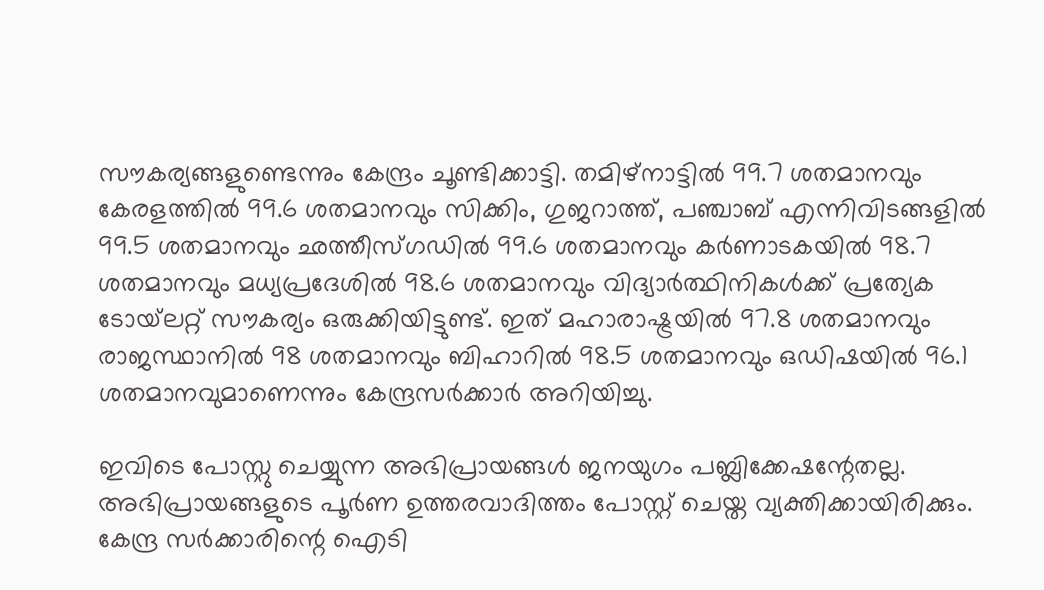സൗകര്യങ്ങളുണ്ടെന്നും കേന്ദ്രം ചൂണ്ടിക്കാട്ടി. തമിഴ്‌നാട്ടിൽ 99.7 ശതമാനവും കേരളത്തിൽ 99.6 ശതമാനവും സിക്കിം, ഗുജറാത്ത്, പഞ്ചാബ് എന്നിവിടങ്ങളിൽ 99.5 ശതമാനവും ഛത്തീസ്‌ഗഡിൽ 99.6 ശതമാനവും കർണാടകയിൽ 98.7 ശതമാനവും മധ്യപ്രദേശിൽ 98.6 ശതമാനവും വിദ്യാര്‍ത്ഥിനികൾക്ക് പ്രത്യേക ടോയ്‌ലറ്റ് സൗകര്യം ഒരുക്കിയിട്ടുണ്ട്. ഇത് മഹാരാഷ്ട്രയിൽ 97.8 ശതമാനവും രാജസ്ഥാനിൽ 98 ശതമാനവും ബിഹാറിൽ 98.5 ശതമാനവും ഒഡിഷയിൽ 96.1 ശതമാനവുമാണെന്നും കേന്ദ്രസര്‍ക്കാര്‍ അറിയിച്ചു.

ഇവിടെ പോസ്റ്റു ചെയ്യുന്ന അഭിപ്രായങ്ങള്‍ ജനയുഗം പബ്ലിക്കേഷന്റേതല്ല. അഭിപ്രായങ്ങളുടെ പൂര്‍ണ ഉത്തരവാദിത്തം പോസ്റ്റ് ചെയ്ത വ്യക്തിക്കായിരിക്കും. കേന്ദ്ര സര്‍ക്കാരിന്റെ ഐടി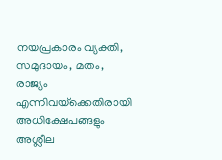നയപ്രകാരം വ്യക്തി, സമുദായം, മതം, രാജ്യം എന്നിവയ്‌ക്കെതിരായി അധിക്ഷേപങ്ങളും അശ്ലീല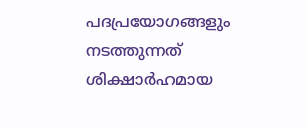പദപ്രയോഗങ്ങളും നടത്തുന്നത് ശിക്ഷാര്‍ഹമായ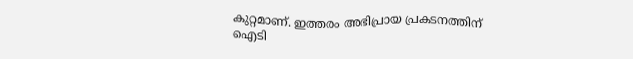കുറ്റമാണ്. ഇത്തരം അഭിപ്രായ പ്രകടനത്തിന് ഐടി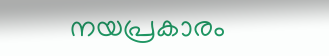നയപ്രകാരം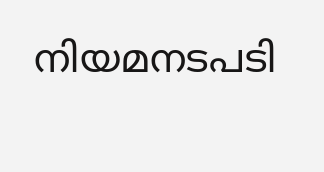നിയമനടപടി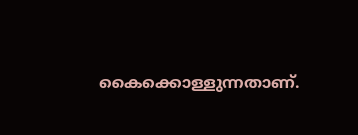കൈക്കൊള്ളുന്നതാണ്.